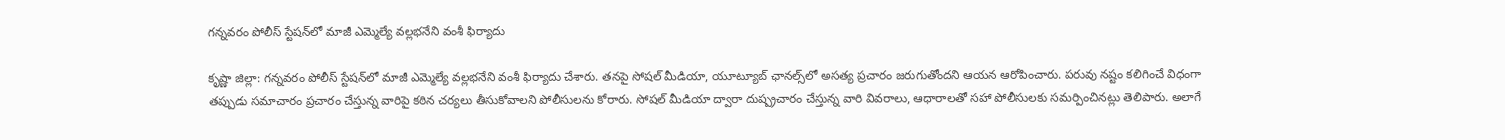గన్నవరం పోలీస్ స్టేషన్‌లో మాజీ ఎమ్మెల్యే వల్లభనేని వంశీ ఫిర్యాదు

కృష్ణా జిల్లా: గన్నవరం పోలీస్ స్టేషన్‌లో మాజీ ఎమ్మెల్యే వల్లభనేని వంశీ ఫిర్యాదు చేశారు. తనపై సోషల్ మీడియా, యూట్యూబ్ ఛానల్స్‌లో అసత్య ప్రచారం జరుగుతోందని ఆయన ఆరోపించారు. పరువు నష్టం కలిగించే విధంగా తప్పుడు సమాచారం ప్రచారం చేస్తున్న వారిపై కఠిన చర్యలు తీసుకోవాలని పోలీసులను కోరారు. సోషల్ మీడియా ద్వారా దుష్ప్రచారం చేస్తున్న వారి వివరాలు, ఆధారాలతో సహా పోలీసులకు సమర్పించినట్లు తెలిపారు. అలాగే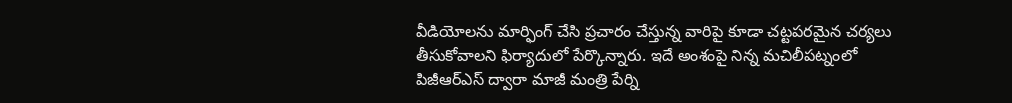వీడియోలను మార్ఫింగ్ చేసి ప్రచారం చేస్తున్న వారిపై కూడా చట్టపరమైన చర్యలు తీసుకోవాలని ఫిర్యాదులో పేర్కొన్నారు. ఇదే అంశంపై నిన్న మచిలీపట్నంలో పిజీఆర్ఎస్ ద్వారా మాజీ మంత్రి పేర్ని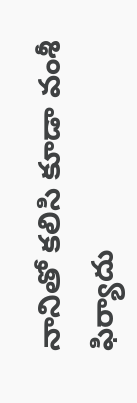నానితో కలిసి కూడా వంశీ ఫిర్యాదు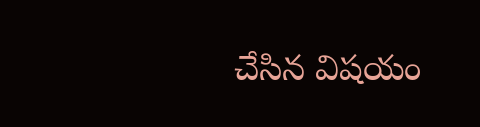చేసిన విషయం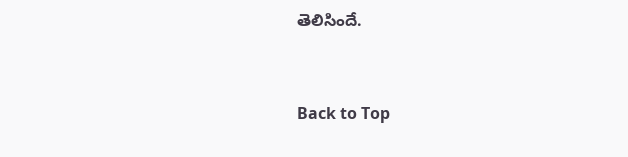తెలిసిందే.


Back to Top